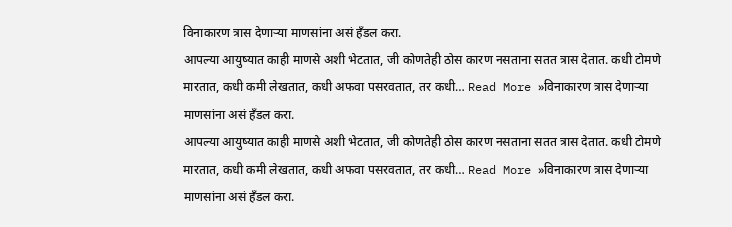विनाकारण त्रास देणाऱ्या माणसांना असं हँडल करा.
आपल्या आयुष्यात काही माणसे अशी भेटतात, जी कोणतेही ठोस कारण नसताना सतत त्रास देतात. कधी टोमणे मारतात, कधी कमी लेखतात, कधी अफवा पसरवतात, तर कधी… Read More »विनाकारण त्रास देणाऱ्या माणसांना असं हँडल करा.
आपल्या आयुष्यात काही माणसे अशी भेटतात, जी कोणतेही ठोस कारण नसताना सतत त्रास देतात. कधी टोमणे मारतात, कधी कमी लेखतात, कधी अफवा पसरवतात, तर कधी… Read More »विनाकारण त्रास देणाऱ्या माणसांना असं हँडल करा.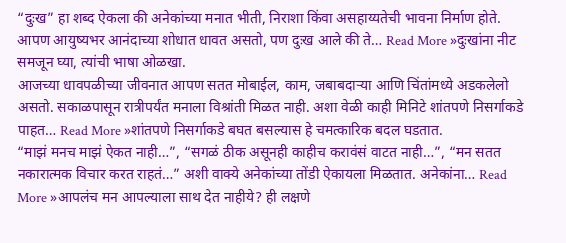“दुःख” हा शब्द ऐकला की अनेकांच्या मनात भीती, निराशा किंवा असहाय्यतेची भावना निर्माण होते. आपण आयुष्यभर आनंदाच्या शोधात धावत असतो, पण दुःख आले की ते… Read More »दुःखांना नीट समजून घ्या, त्यांची भाषा ओळखा.
आजच्या धावपळीच्या जीवनात आपण सतत मोबाईल, काम, जबाबदाऱ्या आणि चिंतांमध्ये अडकलेलो असतो. सकाळपासून रात्रीपर्यंत मनाला विश्रांती मिळत नाही. अशा वेळी काही मिनिटे शांतपणे निसर्गाकडे पाहत… Read More »शांतपणे निसर्गाकडे बघत बसल्यास हे चमत्कारिक बदल घडतात.
“माझं मनच माझं ऐकत नाही…”, “सगळं ठीक असूनही काहीच करावंसं वाटत नाही…”, “मन सतत नकारात्मक विचार करत राहतं…” अशी वाक्ये अनेकांच्या तोंडी ऐकायला मिळतात. अनेकांना… Read More »आपलंच मन आपल्याला साथ देत नाहीये? ही लक्षणे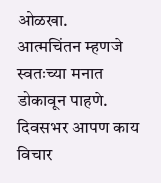ओळखा.
आत्मचिंतन म्हणजे स्वतःच्या मनात डोकावून पाहणे. दिवसभर आपण काय विचार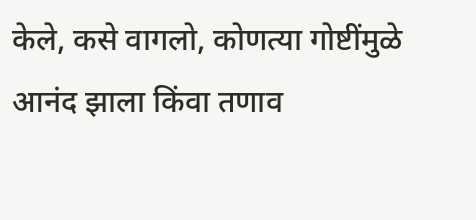केले, कसे वागलो, कोणत्या गोष्टींमुळे आनंद झाला किंवा तणाव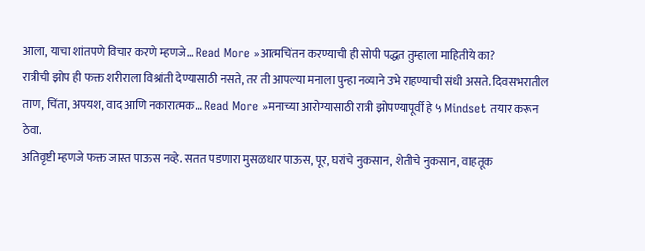आला, याचा शांतपणे विचार करणे म्हणजे… Read More »आत्मचिंतन करण्याची ही सोपी पद्धत तुम्हाला माहितीये का?
रात्रीची झोप ही फक्त शरीराला विश्रांती देण्यासाठी नसते, तर ती आपल्या मनाला पुन्हा नव्याने उभे राहण्याची संधी असते. दिवसभरातील ताण, चिंता, अपयश, वाद आणि नकारात्मक… Read More »मनाच्या आरोग्यासाठी रात्री झोपण्यापूर्वी हे ५ Mindset तयार करून ठेवा.
अतिवृष्टी म्हणजे फक्त जास्त पाऊस नव्हे. सतत पडणारा मुसळधार पाऊस, पूर, घरांचे नुकसान, शेतीचे नुकसान, वाहतूक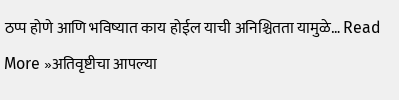ठप्प होणे आणि भविष्यात काय होईल याची अनिश्चितता यामुळे… Read More »अतिवृष्टीचा आपल्या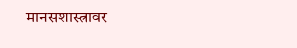मानसशास्त्रावर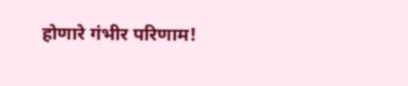होणारे गंभीर परिणाम!